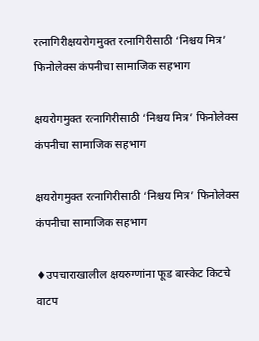रत्नागिरीक्षयरोगमुक्त रत्नागिरीसाठी ‘निश्चय मित्र’ फिनोलेक्स कंपनीचा सामाजिक सहभाग

क्षयरोगमुक्त रत्नागिरीसाठी ‘निश्चय मित्र’ फिनोलेक्स कंपनीचा सामाजिक सहभाग

क्षयरोगमुक्त रत्नागिरीसाठी ‘निश्चय मित्र’ फिनोलेक्स कंपनीचा सामाजिक सहभाग

♦उपचाराखालील क्षयरुग्णांना फूड बास्केट किटचे वाटप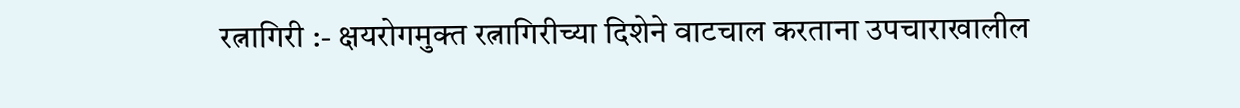रत्नागिरी :- क्षयरोगमुक्त रत्नागिरीच्या दिशेने वाटचाल करताना उपचाराखालील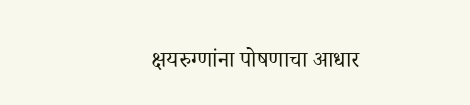क्षयरुग्णांना पोषणाचा आधार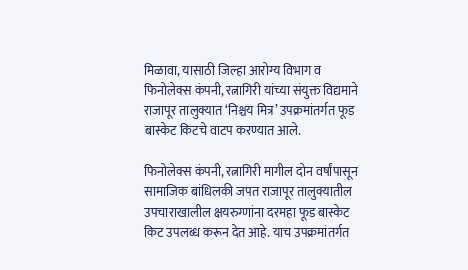मिळावा, यासाठी जिल्हा आरोग्य विभाग व फिनोलेक्स कंपनी, रत्नागिरी यांच्या संयुक्त विद्यमाने राजापूर तालुक्यात ‘निश्चय मित्र’ उपक्रमांतर्गत फूड बास्केट किटचे वाटप करण्यात आले.

फिनोलेक्स कंपनी, रत्नागिरी मागील दोन वर्षांपासून सामाजिक बांधिलकी जपत राजापूर तालुक्यातील उपचाराखालील क्षयरुग्णांना दरमहा फूड बास्केट किट उपलब्ध करून देत आहे. याच उपक्रमांतर्गत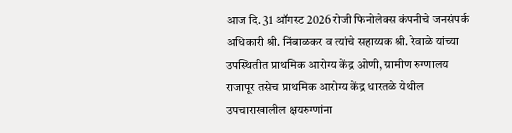आज दि. 31 ऑगस्ट 2026 रोजी फिनोलेक्स कंपनीचे जनसंपर्क अधिकारी श्री. निंबाळकर व त्यांचे सहाय्यक श्री. रेवाळे यांच्या उपस्थितीत प्राथमिक आरोग्य केंद्र ओणी, ग्रामीण रुग्णालय राजापूर तसेच प्राथमिक आरोग्य केंद्र धारतळे येथील उपचाराखालील क्षयरुग्णांना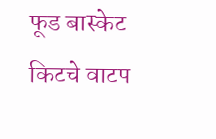फूड बास्केट किटचे वाटप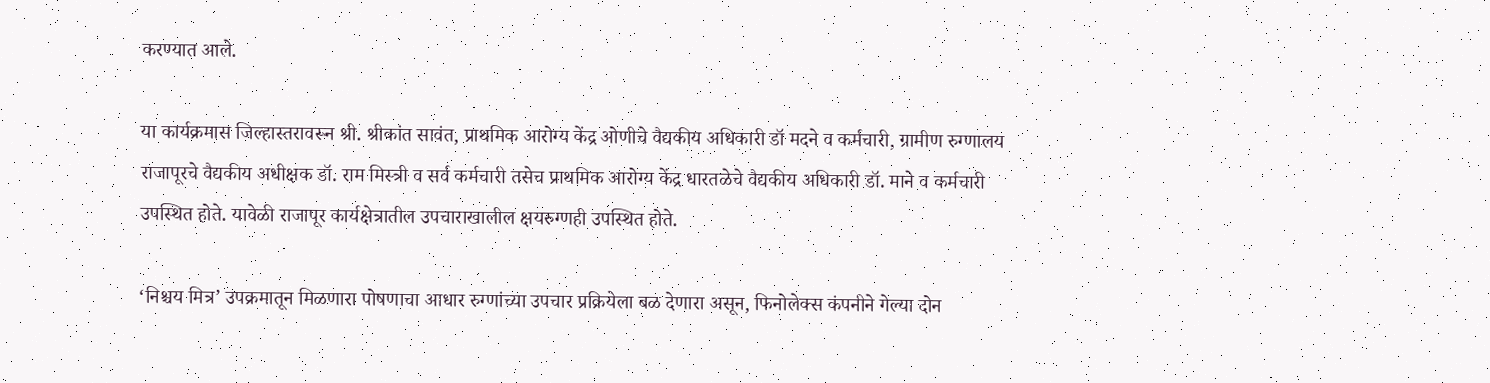करण्यात आले.

या कार्यक्रमास जिल्हास्तरावरून श्री. श्रीकांत सावंत, प्राथमिक आरोग्य केंद्र ओणीचे वैद्यकीय अधिकारी डॉ मदने व कर्मचारी, ग्रामीण रुग्णालय राजापूरचे वैद्यकीय अधीक्षक डॉ. राम मिस्त्री व सर्व कर्मचारी तसेच प्राथमिक आरोग्य केंद्र धारतळेचे वैद्यकीय अधिकारी डॉ. माने व कर्मचारी उपस्थित होते. यावेळी राजापूर कार्यक्षेत्रातील उपचाराखालील क्षयरुग्णही उपस्थित होते.

‘निश्चय मित्र’ उपक्रमातून मिळणारा पोषणाचा आधार रुग्णांच्या उपचार प्रक्रियेला बळ देणारा असून, फिनोलेक्स कंपनीने गेल्या दोन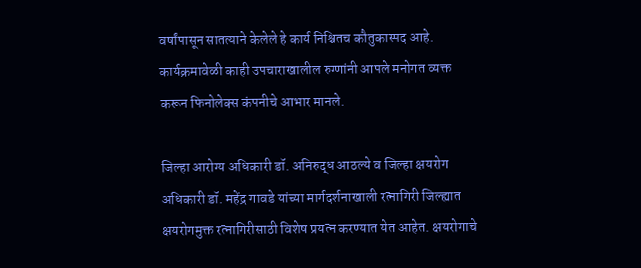वर्षांपासून सातत्याने केलेले हे कार्य निश्चितच कौतुकास्पद आहे. कार्यक्रमावेळी काही उपचाराखालील रुग्णांनी आपले मनोगत व्यक्त करून फिनोलेक्स कंपनीचे आभार मानले.

जिल्हा आरोग्य अधिकारी डॉ. अनिरुद्ध आठल्ये व जिल्हा क्षयरोग अधिकारी डॉ. महेंद्र गावडे यांच्या मार्गदर्शनाखाली रत्नागिरी जिल्ह्यात क्षयरोगमुक्त रत्नागिरीसाठी विशेष प्रयत्न करण्यात येत आहेत. क्षयरोगाचे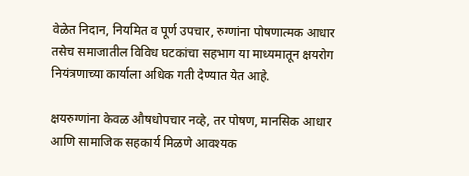वेळेत निदान, नियमित व पूर्ण उपचार, रुग्णांना पोषणात्मक आधार तसेच समाजातील विविध घटकांचा सहभाग या माध्यमातून क्षयरोग नियंत्रणाच्या कार्याला अधिक गती देण्यात येत आहे.

क्षयरुग्णांना केवळ औषधोपचार नव्हे, तर पोषण, मानसिक आधार आणि सामाजिक सहकार्य मिळणे आवश्यक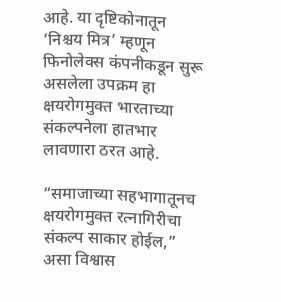आहे. या दृष्टिकोनातून ‘निश्चय मित्र’ म्हणून फिनोलेक्स कंपनीकडून सुरू असलेला उपक्रम हा क्षयरोगमुक्त भारताच्या संकल्पनेला हातभार लावणारा ठरत आहे.

“समाजाच्या सहभागातूनच क्षयरोगमुक्त रत्नागिरीचा संकल्प साकार होईल,” असा विश्वास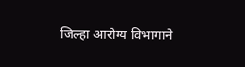जिल्हा आरोग्य विभागाने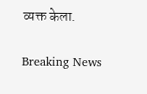व्यक्त केला.

Breaking News